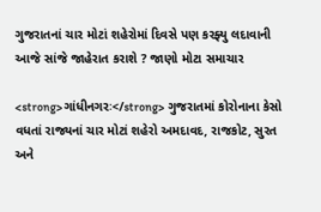ગુજરાતનાં ચાર મોટાં શહેરોમાં દિવસે પણ કરફ્યુ લદાવાની આજે સાંજે જાહેરાત કરાશે ? જાણો મોટા સમાચાર

<strong>ગાંધીનગરઃ</strong> ગુજરાતમાં કોરોનાના કેસો વધતાં રાજ્યનાં ચાર મોટાં શહેરો અમદાવદ, રાજકોટ, સુરત અને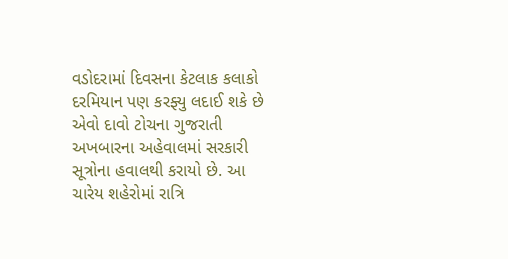વડોદરામાં દિવસના કેટલાક કલાકો દરમિયાન પણ કરફ્યુ લદાઈ શકે છે એવો દાવો ટોચના ગુજરાતી અખબારના અહેવાલમાં સરકારી સૂત્રોના હવાલથી કરાયો છે. આ ચારેય શહેરોમાં રાત્રિ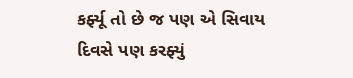કર્ફ્યૂ તો છે જ પણ એ સિવાય દિવસે પણ કરફ્યું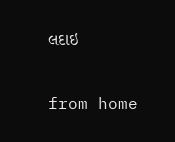લદાઇ

from home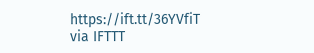https://ift.tt/36YVfiT
via IFTTT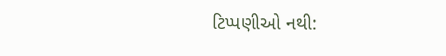ટિપ્પણીઓ નથી: